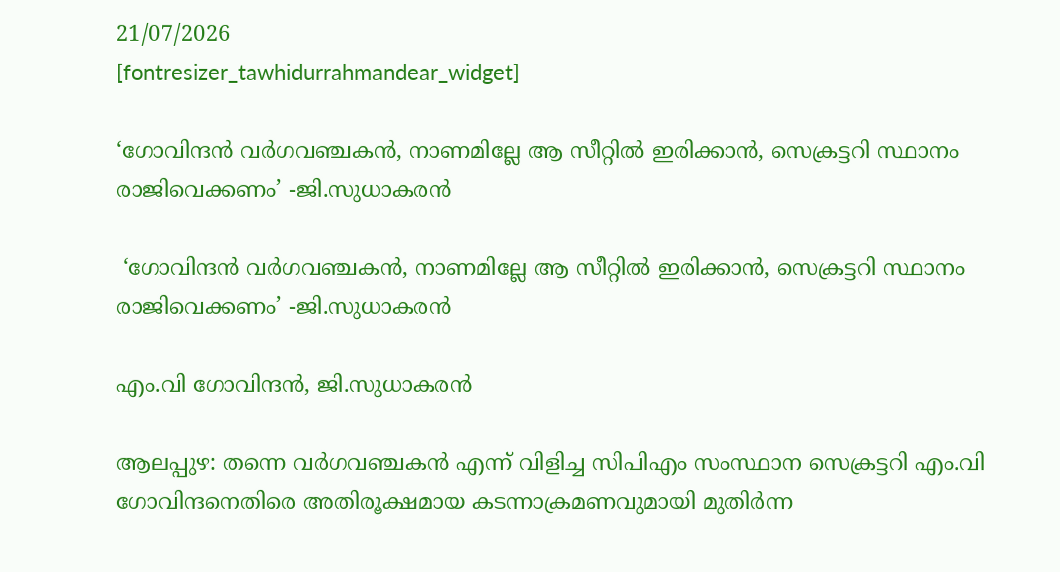21/07/2026
[fontresizer_tawhidurrahmandear_widget]

‘ഗോവിന്ദന്‍ വര്‍ഗവഞ്ചകന്‍, നാണമില്ലേ ആ സീറ്റില്‍ ഇരിക്കാന്‍, സെക്രട്ടറി സ്ഥാനം രാജിവെക്കണം’ -ജി.സുധാകരന്‍

 ‘ഗോവിന്ദന്‍ വര്‍ഗവഞ്ചകന്‍, നാണമില്ലേ ആ സീറ്റില്‍ ഇരിക്കാന്‍, സെക്രട്ടറി സ്ഥാനം രാജിവെക്കണം’ -ജി.സുധാകരന്‍

എം.വി ഗോവിന്ദൻ, ജി.സുധാകരന്‍

ആലപ്പുഴ: തന്നെ വര്‍ഗവഞ്ചകന്‍ എന്ന് വിളിച്ച സിപിഎം സംസ്ഥാന സെക്രട്ടറി എം.വി ഗോവിന്ദനെതിരെ അതിരൂക്ഷമായ കടന്നാക്രമണവുമായി മുതിർന്ന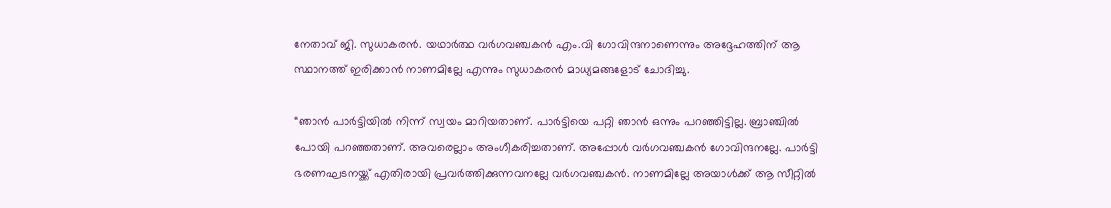നേതാവ് ജി. സുധാകരൻ. യഥാർത്ഥ വർഗവഞ്ചകൻ എം.വി ഗോവിന്ദനാണെന്നും അദ്ദേഹത്തിന് ആ സ്ഥാനത്ത് ഇരിക്കാൻ നാണമില്ലേ എന്നും സുധാകരൻ മാധ്യമങ്ങളോട് ചോദിച്ചു.

“ഞാന്‍ പാര്‍ട്ടിയില്‍ നിന്ന് സ്വയം മാറിയതാണ്. പാര്‍ട്ടിയെ പറ്റി ഞാന്‍ ഒന്നും പറഞ്ഞിട്ടില്ല. ബ്രാഞ്ചില്‍ പോയി പറഞ്ഞതാണ്. അവരെല്ലാം അംഗീകരിച്ചതാണ്. അപ്പോള്‍ വര്‍ഗവഞ്ചകന്‍ ഗോവിന്ദനല്ലേ. പാര്‍ട്ടി ഭരണഘടനയ്ക്ക് എതിരായി പ്രവര്‍ത്തിക്കുന്നവനല്ലേ വര്‍ഗവഞ്ചകന്‍. നാണമില്ലേ അയാള്‍ക്ക് ആ സീറ്റില്‍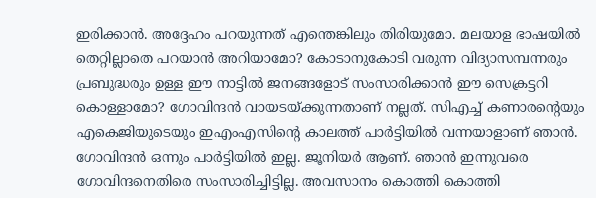ഇരിക്കാന്‍. അദ്ദേഹം പറയുന്നത് എന്തെങ്കിലും തിരിയുമോ. മലയാള ഭാഷയില്‍ തെറ്റില്ലാതെ പറയാന്‍ അറിയാമോ? കോടാനുകോടി വരുന്ന വിദ്യാസമ്പന്നരും പ്രബുദ്ധരും ഉള്ള ഈ നാട്ടില്‍ ജനങ്ങളോട് സംസാരിക്കാന്‍ ഈ സെക്രട്ടറി കൊള്ളാമോ? ഗോവിന്ദന്‍ വായടയ്ക്കുന്നതാണ് നല്ലത്. സിഎച്ച് കണാരന്റെയും എകെജിയുടെയും ഇഎംഎസിന്റെ കാലത്ത് പാര്‍ട്ടിയില്‍ വന്നയാളാണ് ഞാന്‍. ഗോവിന്ദന്‍ ഒന്നും പാര്‍ട്ടിയില്‍ ഇല്ല. ജൂനിയര്‍ ആണ്. ഞാന്‍ ഇന്നുവരെ ഗോവിന്ദനെതിരെ സംസാരിച്ചിട്ടില്ല. അവസാനം കൊത്തി കൊത്തി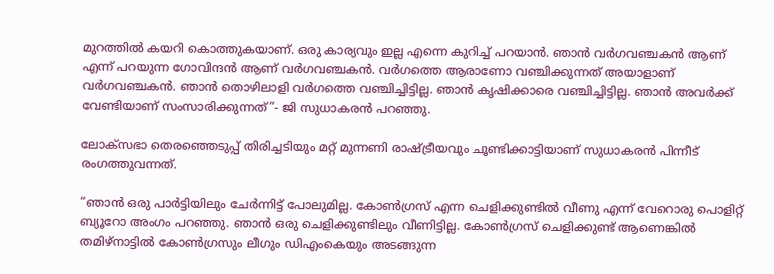മുറത്തില്‍ കയറി കൊത്തുകയാണ്. ഒരു കാര്യവും ഇല്ല എന്നെ കുറിച്ച് പറയാന്‍. ഞാന്‍ വര്‍ഗവഞ്ചകന്‍ ആണ് എന്ന് പറയുന്ന ഗോവിന്ദന്‍ ആണ് വര്‍ഗവഞ്ചകന്‍. വര്‍ഗത്തെ ആരാണോ വഞ്ചിക്കുന്നത് അയാളാണ് വര്‍ഗവഞ്ചകന്‍. ഞാന്‍ തൊഴിലാളി വര്‍ഗത്തെ വഞ്ചിച്ചിട്ടില്ല. ഞാന്‍ കൃഷിക്കാരെ വഞ്ചിച്ചിട്ടില്ല. ഞാന്‍ അവര്‍ക്ക് വേണ്ടിയാണ് സംസാരിക്കുന്നത്”- ജി സുധാകരന്‍ പറഞ്ഞു.

ലോക്സഭാ തെരഞ്ഞെടുപ്പ് തിരിച്ചടിയും മറ്റ് മുന്നണി രാഷ്ട്രീയവും ചൂണ്ടിക്കാട്ടിയാണ് സുധാകരൻ പിന്നീട് രംഗത്തുവന്നത്.

“ഞാന്‍ ഒരു പാര്‍ട്ടിയിലും ചേര്‍ന്നിട്ട് പോലുമില്ല. കോണ്‍ഗ്രസ് എന്ന ചെളിക്കുണ്ടില്‍ വീണു എന്ന് വേറൊരു പൊളിറ്റ് ബ്യൂറോ അംഗം പറഞ്ഞു. ഞാന്‍ ഒരു ചെളിക്കുണ്ടിലും വീണിട്ടില്ല. കോണ്‍ഗ്രസ് ചെളിക്കുണ്ട് ആണെങ്കില്‍ തമിഴ്‌നാട്ടില്‍ കോണ്‍ഗ്രസും ലീഗും ഡിഎംകെയും അടങ്ങുന്ന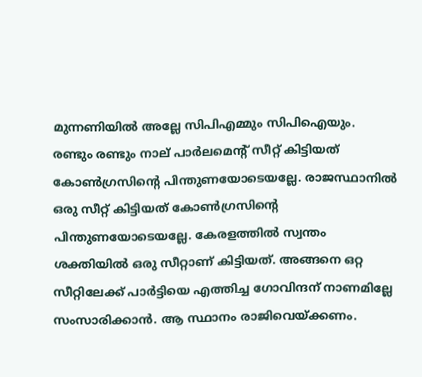മുന്നണിയില്‍ അല്ലേ സിപിഎമ്മും സിപിഐയും. രണ്ടും രണ്ടും നാല് പാര്‍ലമെന്റ് സീറ്റ് കിട്ടിയത് കോണ്‍ഗ്രസിന്റെ പിന്തുണയോടെയല്ലേ. രാജസ്ഥാനില്‍ ഒരു സീറ്റ് കിട്ടിയത് കോണ്‍ഗ്രസിന്റെ പിന്തുണയോടെയല്ലേ. കേരളത്തില്‍ സ്വന്തം ശക്തിയില്‍ ഒരു സീറ്റാണ് കിട്ടിയത്. അങ്ങനെ ഒറ്റ സീറ്റിലേക്ക് പാര്‍ട്ടിയെ എത്തിച്ച ഗോവിന്ദന് നാണമില്ലേ സംസാരിക്കാന്‍. ആ സ്ഥാനം രാജിവെയ്ക്കണം.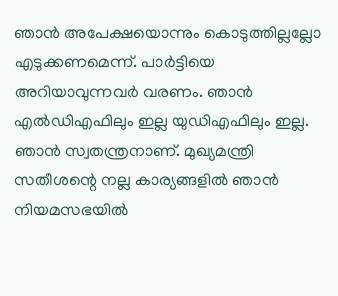ഞാന്‍ അപേക്ഷയൊന്നും കൊടുത്തില്ലല്ലോ എടുക്കണമെന്ന്. പാര്‍ട്ടിയെ അറിയാവുന്നവര്‍ വരണം. ഞാന്‍ എല്‍ഡിഎഫിലും ഇല്ല യുഡിഎഫിലും ഇല്ല. ഞാന്‍ സ്വതന്ത്രനാണ്. മുഖ്യമന്ത്രി സതീശന്റെ നല്ല കാര്യങ്ങളില്‍ ഞാന്‍ നിയമസഭയില്‍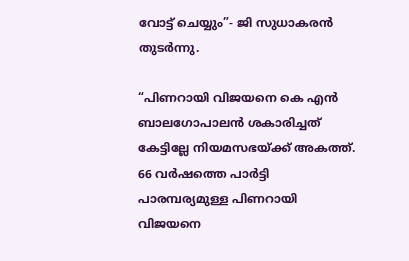വോട്ട് ചെയ്യും”- ജി സുധാകരന്‍ തുടര്‍ന്നു.

“പിണറായി വിജയനെ കെ എന്‍ ബാലഗോപാലന്‍ ശകാരിച്ചത് കേട്ടില്ലേ നിയമസഭയ്ക്ക് അകത്ത്. 66 വര്‍ഷത്തെ പാര്‍ട്ടി പാരമ്പര്യമുള്ള പിണറായി വിജയനെ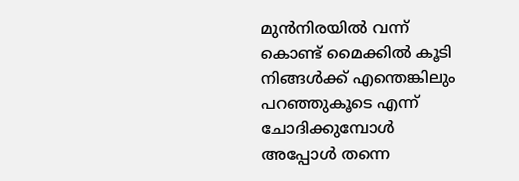മുന്‍നിരയില്‍ വന്ന് കൊണ്ട് മൈക്കില്‍ കൂടി നിങ്ങള്‍ക്ക് എന്തെങ്കിലും പറഞ്ഞുകൂടെ എന്ന് ചോദിക്കുമ്പോള്‍ അപ്പോൾ തന്നെ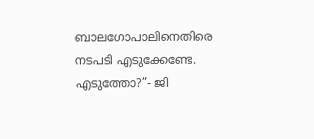ബാലഗോപാലിനെതിരെ നടപടി എടുക്കേണ്ടേ. എടുത്തോ?”- ജി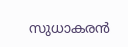സുധാകരന്‍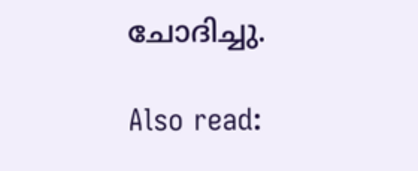ചോദിച്ചു.

Also read: